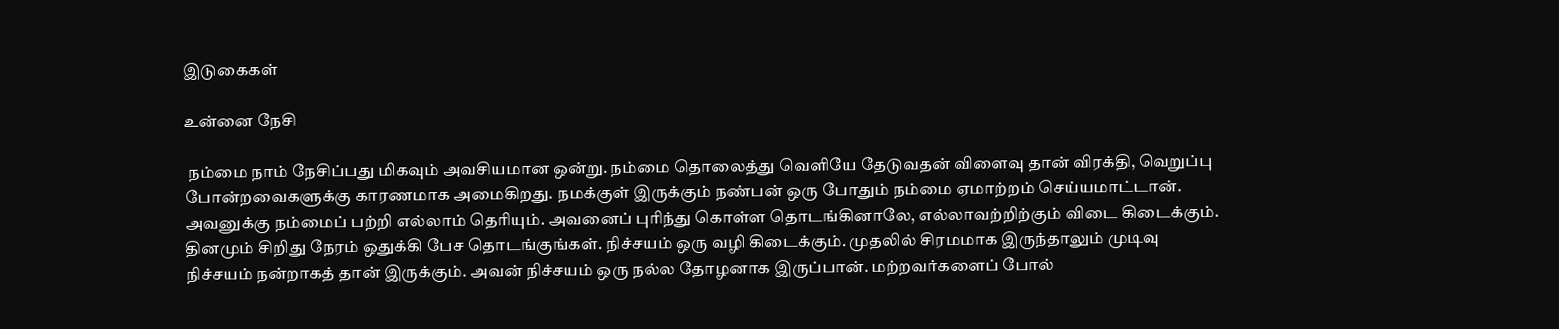இடுகைகள்

உன்னை நேசி

 நம்மை நாம் நேசிப்பது மிகவும் அவசியமான ஒன்று. நம்மை தொலைத்து வெளியே தேடுவதன் விளைவு தான் விரக்தி, வெறுப்பு போன்றவைகளுக்கு காரணமாக அமைகிறது. நமக்குள் இருக்கும் நண்பன் ஒரு போதும் நம்மை ஏமாற்றம் செய்யமாட்டான். அவனுக்கு நம்மைப் பற்றி எல்லாம் தெரியும். அவனைப் புரிந்து கொள்ள தொடங்கினாலே, எல்லாவற்றிற்கும் விடை கிடைக்கும். தினமும் சிறிது நேரம் ஒதுக்கி பேச தொடங்குங்கள். நிச்சயம் ஒரு வழி கிடைக்கும். முதலில் சிரமமாக இருந்தாலும் முடிவு நிச்சயம் நன்றாகத் தான் இருக்கும். அவன் நிச்சயம் ஒரு நல்ல தோழனாக இருப்பான். மற்றவர்களைப் போல்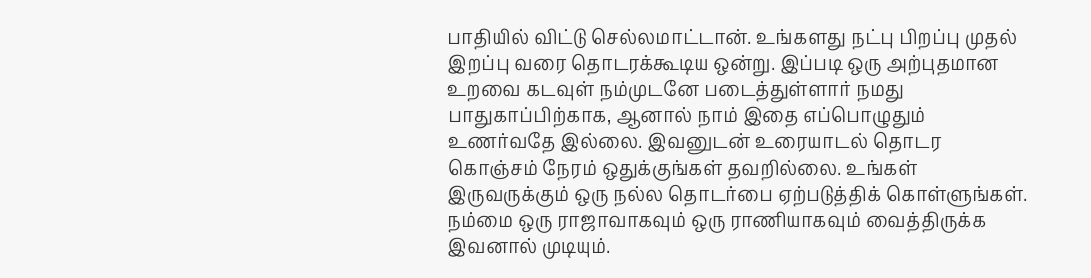பாதியில் விட்டு செல்லமாட்டான். உங்களது நட்பு பிறப்பு முதல் இறப்பு வரை தொடரக்கூடிய ஒன்று. இப்படி ஒரு அற்புதமான உறவை கடவுள் நம்முடனே படைத்துள்ளார் நமது பாதுகாப்பிற்காக, ஆனால் நாம் இதை எப்பொழுதும் உணர்வதே இல்லை. இவனுடன் உரையாடல் தொடர கொஞ்சம் நேரம் ஒதுக்குங்கள் தவறில்லை. உங்கள் இருவருக்கும் ஒரு நல்ல தொடர்பை ஏற்படுத்திக் கொள்ளுங்கள். நம்மை ஒரு ராஜாவாகவும் ஒரு ராணியாகவும் வைத்திருக்க இவனால் முடியும்.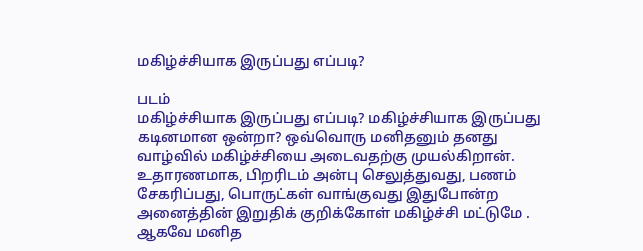மகிழ்ச்சியாக இருப்பது எப்படி?

படம்
மகிழ்ச்சியாக இருப்பது எப்படி? மகிழ்ச்சியாக இருப்பது கடினமான ஒன்றா? ஒவ்வொரு மனிதனும் தனது வாழ்வில் மகிழ்ச்சியை அடைவதற்கு முயல்கிறான். உதாரணமாக, பிறரிடம் அன்பு செலுத்துவது, பணம் சேகரிப்பது, பொருட்கள் வாங்குவது இதுபோன்ற அனைத்தின் இறுதிக் குறிக்கோள் மகிழ்ச்சி மட்டுமே . ஆகவே மனித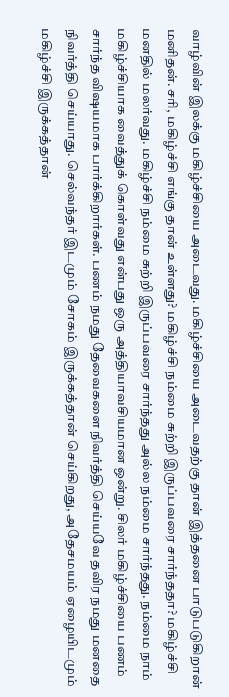வாழ்வின் இலக்கு மகிழ்ச்சியை அடைவது. மகிழ்ச்சியை அடைவதற்கு தான் இத்தனை பாடுபடுகிறான் மனிதன். சரி, மகிழ்ச்சி எங்கு தான் உள்ளது? மகிழ்ச்சி நம்மை சுற்றி இருப்பவரை சார்ந்ததா? மகிழ்ச்சி மனதில் மலர்வது. மகிழ்ச்சி நம்மை சுற்றி இருப்பவரை சார்ந்தது அல்ல நம்மை சார்ந்தது. நம்மை நாம் மகிழ்ச்சியாக வைத்துக் கொள்வது என்பது ஒரு அத்தியாவசியமான ஒன்று. சிலர் மகிழ்ச்சியை பணம் சார்ந்த விஷயமாக பார்க்கிறார்கள். பணம் நமது தேவைகளை நிவர்த்தி செய்யவே தவிர நமது மனதை நிவர்த்தி செய்யாது. செல்வந்தர் இடமும் சோகம் இருக்கத்தான் செய்கிறது, அதேசமயம் ஏழையிடமும் மகிழ்ச்சி இருக்கத்தான்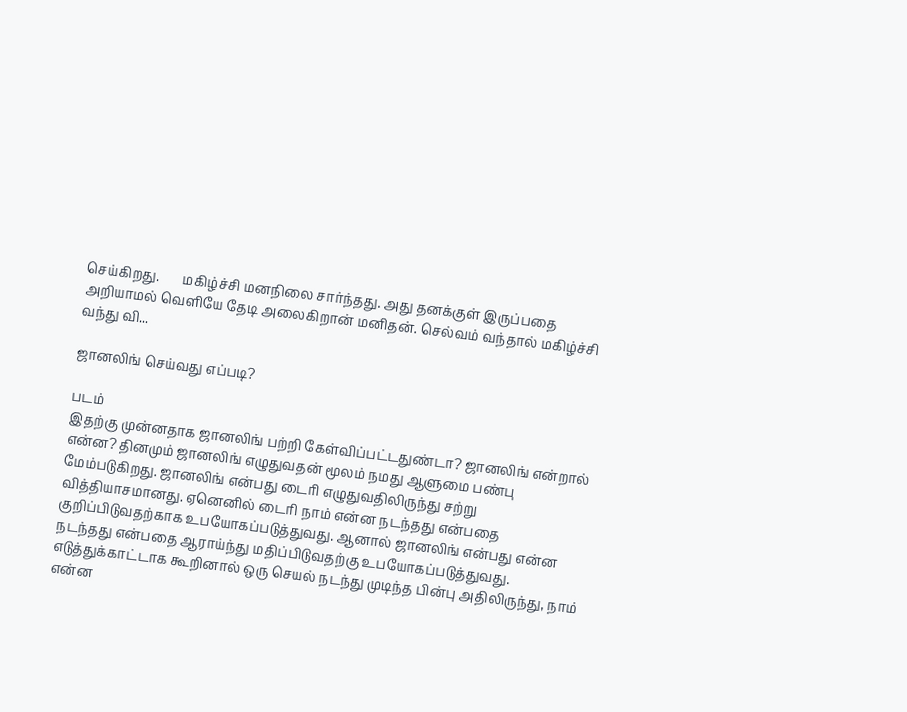செய்கிறது.       மகிழ்ச்சி மனநிலை சார்ந்தது. அது தனக்குள் இருப்பதை அறியாமல் வெளியே தேடி அலைகிறான் மனிதன். செல்வம் வந்தால் மகிழ்ச்சி வந்து வி...

ஜானலிங் செய்வது எப்படி?

படம்
இதற்கு முன்னதாக ஜானலிங் பற்றி கேள்விப்பட்டதுண்டா? ஜானலிங் என்றால் என்ன? தினமும் ஜானலிங் எழுதுவதன் மூலம் நமது ஆளுமை பண்பு மேம்படுகிறது. ஜானலிங் என்பது டைரி எழுதுவதிலிருந்து சற்று வித்தியாசமானது. ஏனெனில் டைரி நாம் என்ன நடந்தது என்பதை குறிப்பிடுவதற்காக உபயோகப்படுத்துவது. ஆனால் ஜானலிங் என்பது என்ன நடந்தது என்பதை ஆராய்ந்து மதிப்பிடுவதற்கு உபயோகப்படுத்துவது.  எடுத்துக்காட்டாக கூறினால் ஒரு செயல் நடந்து முடிந்த பின்பு அதிலிருந்து, நாம் என்ன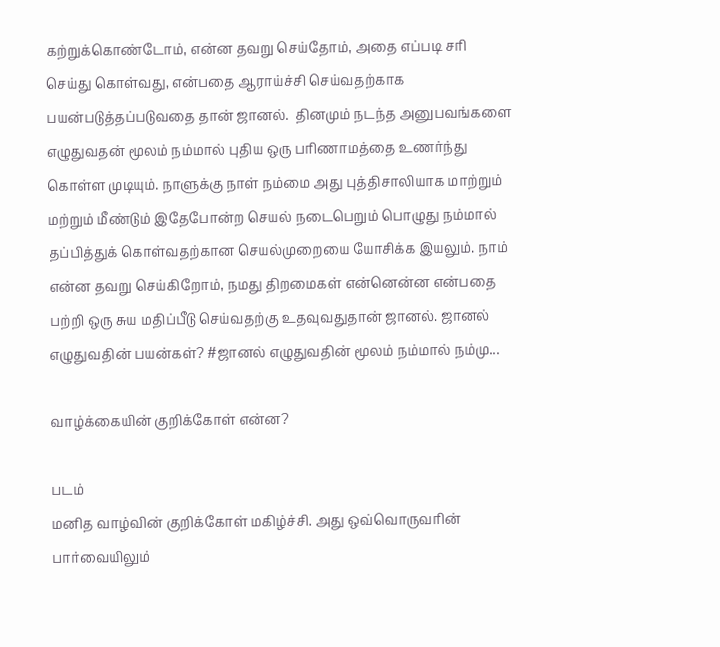கற்றுக்கொண்டோம், என்ன தவறு செய்தோம், அதை எப்படி சரி செய்து கொள்வது, என்பதை ஆராய்ச்சி செய்வதற்காக பயன்படுத்தப்படுவதை தான் ஜானல்.  தினமும் நடந்த அனுபவங்களை எழுதுவதன் மூலம் நம்மால் புதிய ஒரு பரிணாமத்தை உணர்ந்து கொள்ள முடியும். நாளுக்கு நாள் நம்மை அது புத்திசாலியாக மாற்றும் மற்றும் மீண்டும் இதேபோன்ற செயல் நடைபெறும் பொழுது நம்மால் தப்பித்துக் கொள்வதற்கான செயல்முறையை யோசிக்க இயலும். நாம் என்ன தவறு செய்கிறோம், நமது திறமைகள் என்னென்ன என்பதை பற்றி ஒரு சுய மதிப்பீடு செய்வதற்கு உதவுவதுதான் ஜானல். ஜானல் எழுதுவதின் பயன்கள்? #ஜானல் எழுதுவதின் மூலம் நம்மால் நம்மு...

வாழ்க்கையின் குறிக்கோள் என்ன?

படம்
மனித வாழ்வின் குறிக்கோள் மகிழ்ச்சி. அது ஒவ்வொருவரின் பார்வையிலும்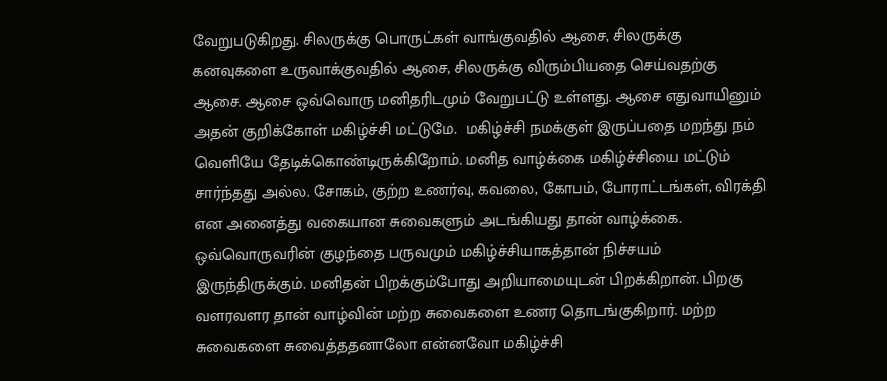வேறுபடுகிறது. சிலருக்கு பொருட்கள் வாங்குவதில் ஆசை, சிலருக்கு கனவுகளை உருவாக்குவதில் ஆசை, சிலருக்கு விரும்பியதை செய்வதற்கு ஆசை. ஆசை ஒவ்வொரு மனிதரிடமும் வேறுபட்டு உள்ளது. ஆசை எதுவாயினும் அதன் குறிக்கோள் மகிழ்ச்சி மட்டுமே.  மகிழ்ச்சி நமக்குள் இருப்பதை மறந்து நம் வெளியே தேடிக்கொண்டிருக்கிறோம். மனித வாழ்க்கை மகிழ்ச்சியை மட்டும் சார்ந்தது அல்ல. சோகம், குற்ற உணர்வு, கவலை, கோபம், போராட்டங்கள், விரக்தி என அனைத்து வகையான சுவைகளும் அடங்கியது தான் வாழ்க்கை.     ஒவ்வொருவரின் குழந்தை பருவமும் மகிழ்ச்சியாகத்தான் நிச்சயம் இருந்திருக்கும். மனிதன் பிறக்கும்போது அறியாமையுடன் பிறக்கிறான். பிறகு வளரவளர தான் வாழ்வின் மற்ற சுவைகளை உணர தொடங்குகிறார். மற்ற சுவைகளை சுவைத்ததனாலோ என்னவோ மகிழ்ச்சி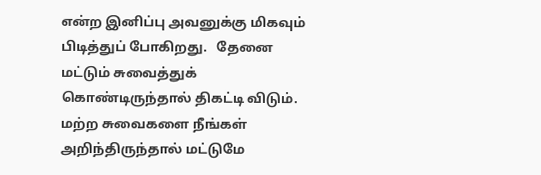என்ற இனிப்பு அவனுக்கு மிகவும் பிடித்துப் போகிறது.   தேனை மட்டும் சுவைத்துக் கொண்டிருந்தால் திகட்டி விடும். மற்ற சுவைகளை நீங்கள் அறிந்திருந்தால் மட்டுமே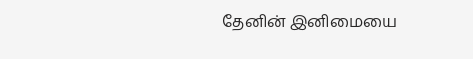தேனின் இனிமையை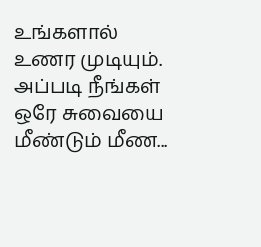உங்களால் உணர முடியும். அப்படி நீங்கள் ஒரே சுவையை மீண்டும் மீண...